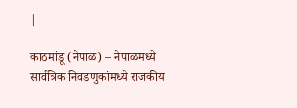|

काठमांडू (नेपाळ) – नेपाळमध्ये सार्वत्रिक निवडणुकांमध्ये राजकीय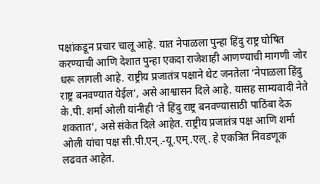पक्षांकडून प्रचार चालू आहे. यात नेपाळला पुन्हा हिंदु राष्ट्र घोषित करण्याची आणि देशात पुन्हा एकदा राजेशाही आणण्याची मागणी जोर धरू लागली आहे. राष्ट्रीय प्रजातंत्र पक्षाने थेट जनतेला ‘नेपाळला हिंदु राष्ट्र बनवण्यात येईल’, असे आश्वासन दिले आहे. यासह साम्यवादी नेते के.पी. शर्मा ओली यांनीही ‘ते हिंदु राष्ट्र बनवण्यासाठी पाठिंबा देऊ शकतात’, असे संकेत दिले आहेत. राष्ट्रीय प्रजातंत्र पक्ष आणि शर्मा ओली यांचा पक्ष सी.पी.एन्.-यू.एम्.एल्. हे एकत्रित निवडणूक लढवत आहेत.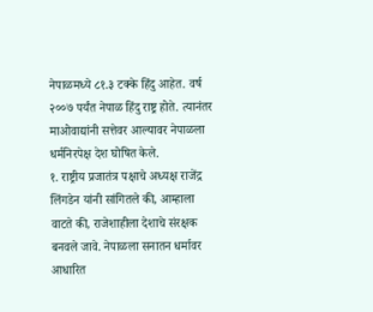नेपाळमध्ये ८१.३ टक्के हिंदु आहेत. वर्ष २००७ पर्यंत नेपाळ हिंदु राष्ट्र होते. त्यानंतर माओवाद्यांनी सत्तेवर आल्यावर नेपाळला धर्मनिरपेक्ष देश घोषित केले.
१. राष्ट्रीय प्रजातंत्र पक्षाचे अध्यक्ष राजेंद्र लिंगडेन यांनी सांगितले की, आम्हाला वाटते की, राजेशाहीला देशाचे संरक्षक बनवले जावे. नेपाळला सनातन धर्मावर आधारित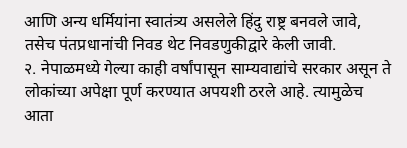आणि अन्य धर्मियांना स्वातंत्र्य असलेले हिंदु राष्ट्र बनवले जावे, तसेच पंतप्रधानांची निवड थेट निवडणुकीद्वारे केली जावी.
२. नेपाळमध्ये गेल्या काही वर्षांपासून साम्यवाद्यांचे सरकार असून ते लोकांच्या अपेक्षा पूर्ण करण्यात अपयशी ठरले आहे. त्यामुळेच आता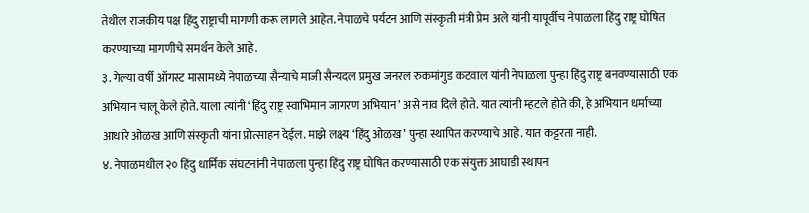तेथील राजकीय पक्ष हिंदु राष्ट्राची मागणी करू लागले आहेत. नेपाळचे पर्यटन आणि संस्कृती मंत्री प्रेम अले यांनी यापूर्वीच नेपाळला हिंदु राष्ट्र घोषित करण्याच्या मागणीचे समर्थन केले आहे.
३. गेल्या वर्षी ऑगस्ट मासामध्ये नेपाळच्या सैन्याचे माजी सैन्यदल प्रमुख जनरल रुकमांगुड कटवाल यांनी नेपाळला पुन्हा हिंदु राष्ट्र बनवण्यासाठी एक अभियान चालू केले होते. याला त्यांनी ‘हिंदु राष्ट्र स्वाभिमान जागरण अभियान’ असे नाव दिले होते. यात त्यांनी म्हटले होते की, हे अभियान धर्माच्या आधारे ओळख आणि संस्कृती यांना प्रोत्साहन देईल. माझे लक्ष्य ‘हिंदु ओळख’ पुन्हा स्थापित करण्याचे आहे. यात कट्टरता नाही.
४. नेपाळमधील २० हिंदु धार्मिक संघटनांनी नेपाळला पुन्हा हिंदु राष्ट्र घोषित करण्यासाठी एक संयुक्त आघाडी स्थापन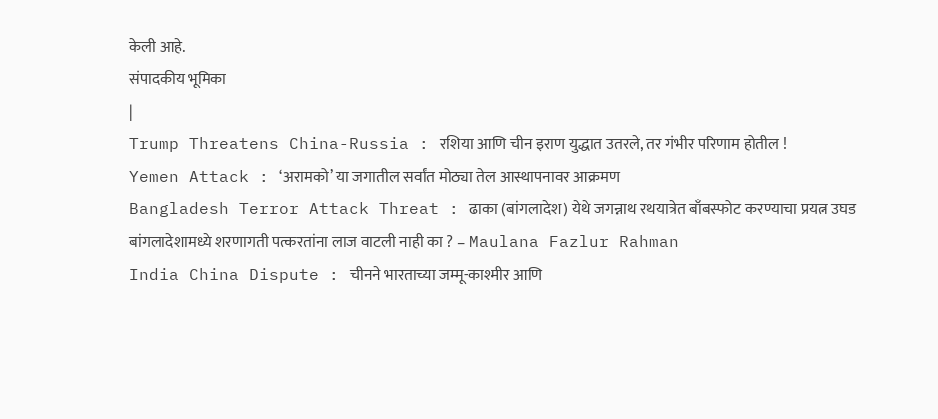केली आहे.
संपादकीय भूमिका
|
Trump Threatens China-Russia : रशिया आणि चीन इराण युद्धात उतरले, तर गंभीर परिणाम होतील !
Yemen Attack : ‘अरामको’ या जगातील सर्वांत मोठ्या तेल आस्थापनावर आक्रमण
Bangladesh Terror Attack Threat : ढाका (बांगलादेश) येथे जगन्नाथ रथयात्रेत बाँबस्फोट करण्याचा प्रयत्न उघड
बांगलादेशामध्ये शरणागती पत्करतांना लाज वाटली नाही का ? – Maulana Fazlur Rahman
India China Dispute : चीनने भारताच्या जम्मू-काश्मीर आणि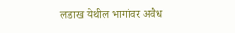लडाख येथील भागांवर अवैध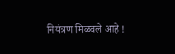नियंत्रण मिळवले आहे !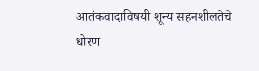आतंकवादाविषयी शून्य सहनशीलतेचे धोरण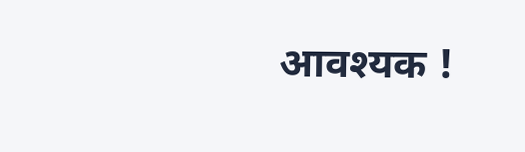आवश्यक !